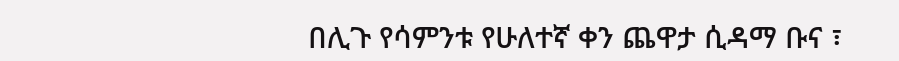በሊጉ የሳምንቱ የሁለተኛ ቀን ጨዋታ ሲዳማ ቡና ፣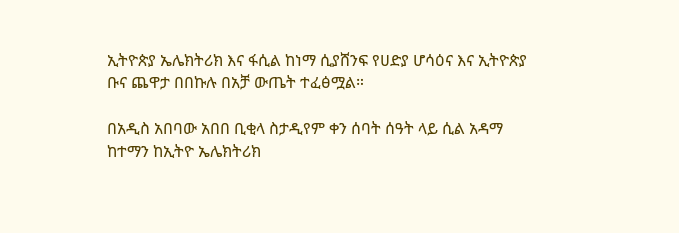ኢትዮጵያ ኤሌክትሪክ እና ፋሲል ከነማ ሲያሸንፍ የሀድያ ሆሳዕና እና ኢትዮጵያ ቡና ጨዋታ በበኩሉ በአቻ ውጤት ተፈፅሟል።

በአዲስ አበባው አበበ ቢቂላ ስታዲየም ቀን ሰባት ሰዓት ላይ ሲል አዳማ ከተማን ከኢትዮ ኤሌክትሪክ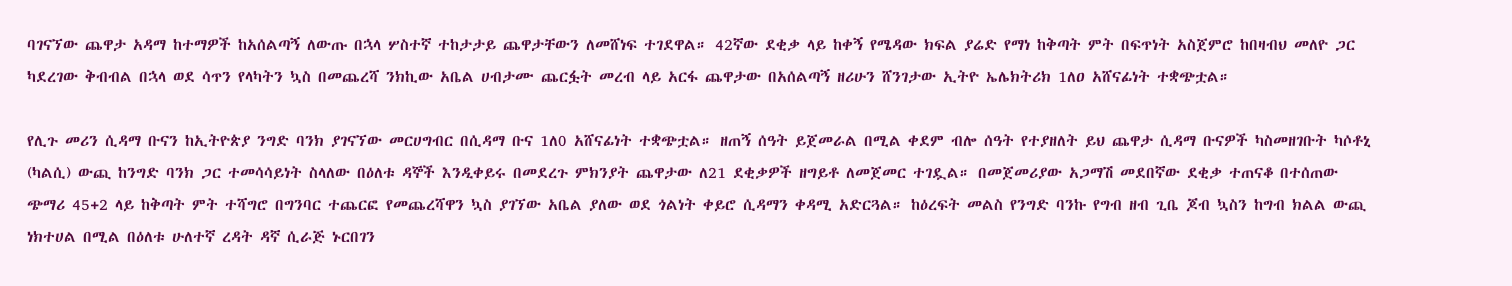ባገናኘው ጨዋታ አዳማ ከተማዎች ከአሰልጣኝ ለውጡ በኋላ ሦስተኛ ተከታታይ ጨዋታቸውን ለመሸነፍ ተገደዋል። 42ኛው ደቂቃ ላይ ከቀኝ የሜዳው ክፍል ያሬድ የማነ ከቅጣት ምት በፍጥነት አስጀምሮ ከበዛብህ መለዮ ጋር ካደረገው ቅብብል በኋላ ወደ ሳጥን የላካትን ኳስ በመጨረሻ ንክኪው አቤል ሀብታሙ ጨርፏት መረብ ላይ አርፋ ጨዋታው በአሰልጣኝ ዘሪሁን ሸንገታው ኢትዮ ኤሌክትሪክ 1ለዐ አሸናፊነት ተቋጭቷል።

የሊጉ መሪን ሲዳማ ቡናን ከኢትዮጵያ ንግድ ባንክ ያገናኘው መርሀግብር በሲዳማ ቡና 1ለ0 አሸናፊነት ተቋጭቷል። ዘጠኝ ሰዓት ይጀመራል በሚል ቀደም ብሎ ሰዓት የተያዘለት ይህ ጨዋታ ሲዳማ ቡናዎች ካስመዘገቡት ካሶቶኒ (ካልሲ) ውጪ ከንግድ ባንክ ጋር ተመሳሳይነት ስላለው በዕለቱ ዳኞች እንዲቀይሩ በመደረጉ ምክንያት ጨዋታው ለ21 ደቂቃዎች ዘግይቶ ለመጀመር ተገዷል። በመጀመሪያው አጋማሽ መደበኛው ደቂቃ ተጠናቆ በተሰጠው ጭማሪ 45+2 ላይ ከቅጣት ምት ተሻግሮ በግንባር ተጨርፎ የመጨረሻዋን ኳስ ያገኘው አቤል ያለው ወደ ጎልነት ቀይሮ ሲዳማን ቀዳሚ አድርጓል። ከዕረፍት መልስ የንግድ ባንኩ የግብ ዘብ ጊቤ ጆብ ኳስን ከግብ ክልል ውጪ ነክተሀል በሚል በዕለቱ ሁለተኛ ረዳት ዳኛ ሲራጅ ኑርበገን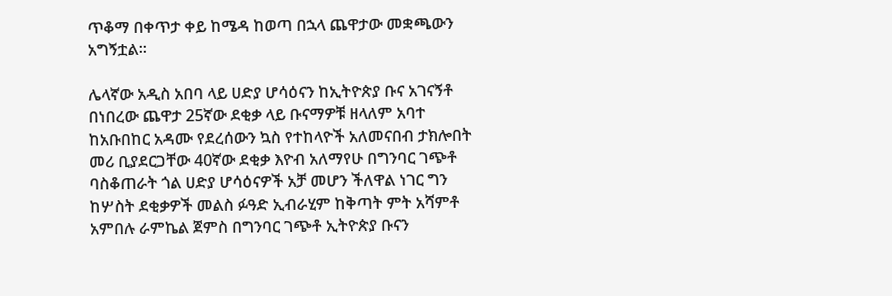ጥቆማ በቀጥታ ቀይ ከሜዳ ከወጣ በኋላ ጨዋታው መቋጫውን አግኝቷል።

ሌላኛው አዲስ አበባ ላይ ሀድያ ሆሳዕናን ከኢትዮጵያ ቡና አገናኝቶ በነበረው ጨዋታ 25ኛው ደቂቃ ላይ ቡናማዎቹ ዘላለም አባተ ከአቡበከር አዳሙ የደረሰውን ኳስ የተከላዮች አለመናበብ ታክሎበት መሪ ቢያደርጋቸው 40ኛው ደቂቃ እዮብ አለማየሁ በግንባር ገጭቶ ባስቆጠራት ጎል ሀድያ ሆሳዕናዎች አቻ መሆን ችለዋል ነገር ግን ከሦስት ደቂቃዎች መልስ ፉዓድ ኢብራሂም ከቅጣት ምት አሻምቶ አምበሉ ራምኬል ጀምስ በግንባር ገጭቶ ኢትዮጵያ ቡናን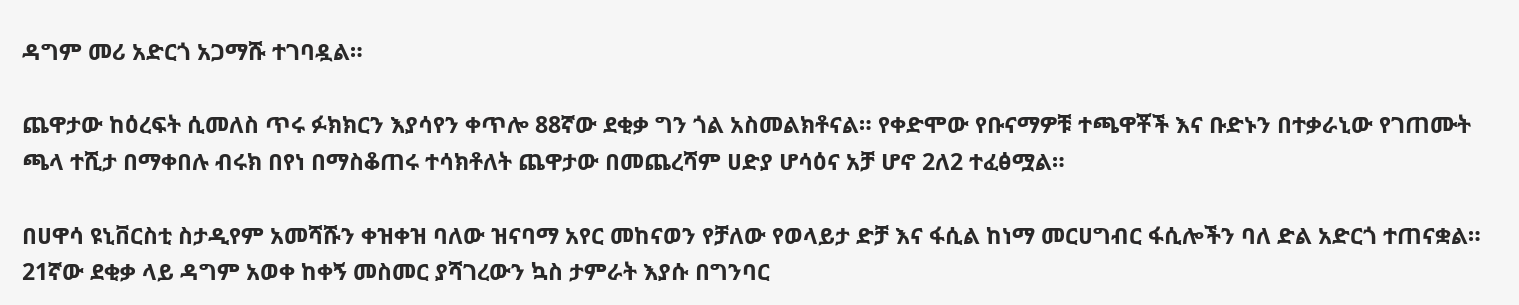ዳግም መሪ አድርጎ አጋማሹ ተገባዷል።

ጨዋታው ከዕረፍት ሲመለስ ጥሩ ፉክክርን እያሳየን ቀጥሎ 88ኛው ደቂቃ ግን ጎል አስመልክቶናል። የቀድሞው የቡናማዎቹ ተጫዋቾች እና ቡድኑን በተቃራኒው የገጠሙት ጫላ ተሺታ በማቀበሉ ብሩክ በየነ በማስቆጠሩ ተሳክቶለት ጨዋታው በመጨረሻም ሀድያ ሆሳዕና አቻ ሆኖ 2ለ2 ተፈፅሟል።

በሀዋሳ ዩኒቨርስቲ ስታዲየም አመሻሹን ቀዝቀዝ ባለው ዝናባማ አየር መከናወን የቻለው የወላይታ ድቻ እና ፋሲል ከነማ መርሀግብር ፋሲሎችን ባለ ድል አድርጎ ተጠናቋል። 21ኛው ደቂቃ ላይ ዳግም አወቀ ከቀኝ መስመር ያሻገረውን ኳስ ታምራት እያሱ በግንባር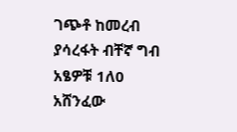ገጭቶ ከመረብ ያሳረፋት ብቸኛ ግብ አፄዎቹ 1ለ0 አሸንፈው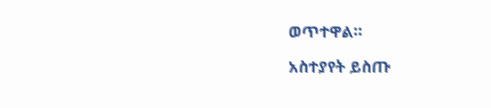ወጥተዋል።

አስተያየት ይስጡ